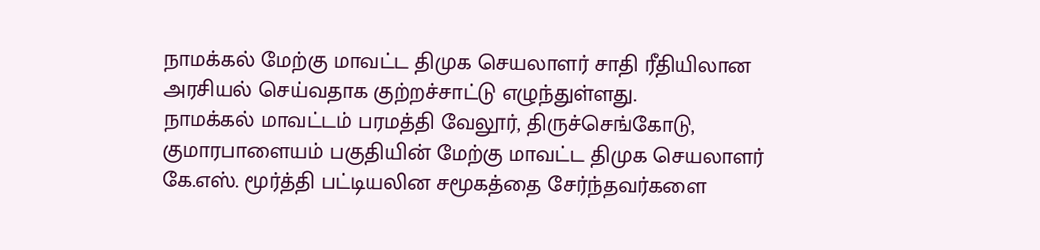நாமக்கல் மேற்கு மாவட்ட திமுக செயலாளர் சாதி ரீதியிலான அரசியல் செய்வதாக குற்றச்சாட்டு எழுந்துள்ளது.
நாமக்கல் மாவட்டம் பரமத்தி வேலூர், திருச்செங்கோடு, குமாரபாளையம் பகுதியின் மேற்கு மாவட்ட திமுக செயலாளர் கே.எஸ். மூர்த்தி பட்டியலின சமூகத்தை சேர்ந்தவர்களை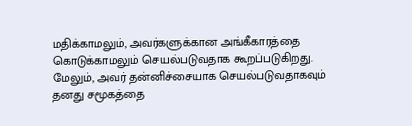மதிக்காமலும், அவர்களுக்கான அங்கீகாரத்தை கொடுக்காமலும் செயல்படுவதாக கூறப்படுகிறது.
மேலும், அவர் தன்னிச்சையாக செயல்படுவதாகவும் தனது சமூகத்தை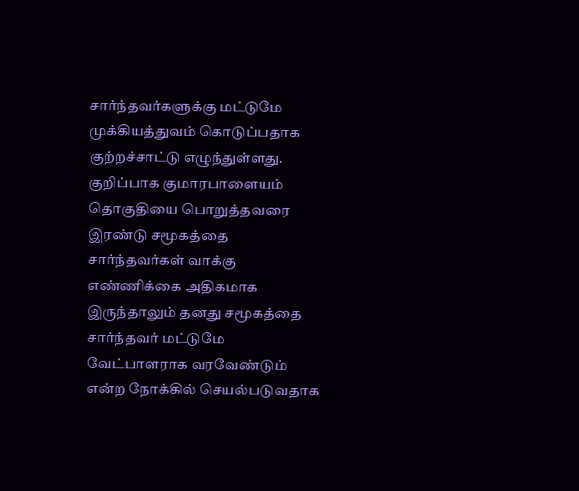சார்ந்தவர்களுக்கு மட்டுமே முக்கியத்துவம் கொடுப்பதாக குற்றச்சாட்டு எழுந்துள்ளது.
குறிப்பாக குமாரபாளையம் தொகுதியை பொறுத்தவரை இரண்டு சமூகத்தை சார்ந்தவர்கள் வாக்கு எண்ணிக்கை அதிகமாக இருந்தாலும் தனது சமூகத்தை சார்ந்தவர் மட்டுமே வேட்பாளராக வரவேண்டும் என்ற நோக்கில் செயல்படுவதாக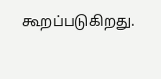கூறப்படுகிறது.